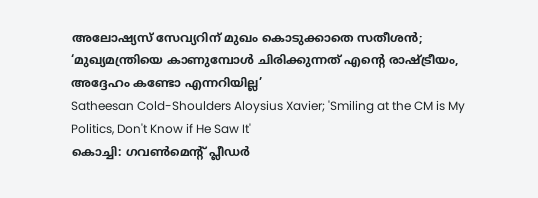അലോഷ്യസ് സേവ്യറിന് മുഖം കൊടുക്കാതെ സതീശൻ; ‘മുഖ്യമന്ത്രിയെ കാണുമ്പോൾ ചിരിക്കുന്നത് എന്റെ രാഷ്ട്രീയം, അദ്ദേഹം കണ്ടോ എന്നറിയില്ല’
Satheesan Cold-Shoulders Aloysius Xavier; 'Smiling at the CM is My Politics, Don't Know if He Saw It'
കൊച്ചി: ഗവൺമെന്റ് പ്ലീഡർ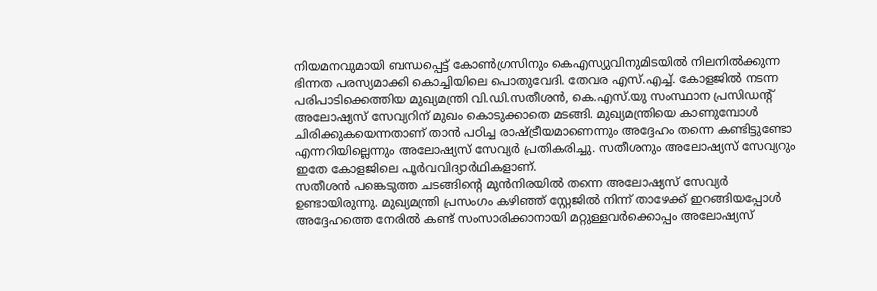നിയമനവുമായി ബന്ധപ്പെട്ട് കോൺഗ്രസിനും കെഎസ്യുവിനുമിടയിൽ നിലനിൽക്കുന്ന ഭിന്നത പരസ്യമാക്കി കൊച്ചിയിലെ പൊതുവേദി. തേവര എസ്.എച്ച്. കോളജിൽ നടന്ന പരിപാടിക്കെത്തിയ മുഖ്യമന്ത്രി വി.ഡി.സതീശൻ, കെ.എസ്.യു സംസ്ഥാന പ്രസിഡന്റ് അലോഷ്യസ് സേവ്യറിന് മുഖം കൊടുക്കാതെ മടങ്ങി. മുഖ്യമന്ത്രിയെ കാണുമ്പോൾ ചിരിക്കുകയെന്നതാണ് താൻ പഠിച്ച രാഷ്ട്രീയമാണെന്നും അദ്ദേഹം തന്നെ കണ്ടിട്ടുണ്ടോ എന്നറിയില്ലെന്നും അലോഷ്യസ് സേവ്യർ പ്രതികരിച്ചു. സതീശനും അലോഷ്യസ് സേവ്യറും ഇതേ കോളജിലെ പൂർവവിദ്യാർഥികളാണ്.
സതീശൻ പങ്കെടുത്ത ചടങ്ങിന്റെ മുൻനിരയിൽ തന്നെ അലോഷ്യസ് സേവ്യർ ഉണ്ടായിരുന്നു. മുഖ്യമന്ത്രി പ്രസംഗം കഴിഞ്ഞ് സ്റ്റേജിൽ നിന്ന് താഴേക്ക് ഇറങ്ങിയപ്പോൾ അദ്ദേഹത്തെ നേരിൽ കണ്ട് സംസാരിക്കാനായി മറ്റുള്ളവർക്കൊപ്പം അലോഷ്യസ്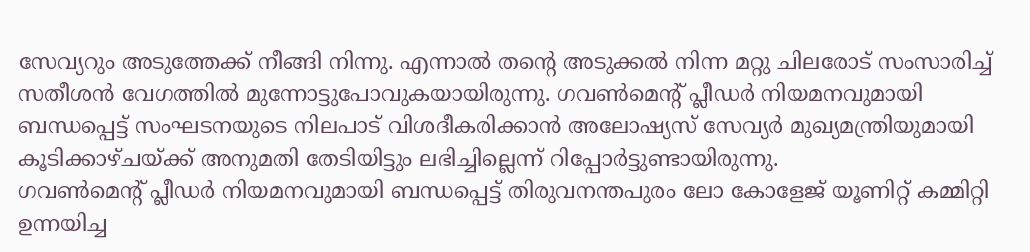സേവ്യറും അടുത്തേക്ക് നീങ്ങി നിന്നു. എന്നാൽ തന്റെ അടുക്കൽ നിന്ന മറ്റു ചിലരോട് സംസാരിച്ച് സതീശൻ വേഗത്തിൽ മുന്നോട്ടുപോവുകയായിരുന്നു. ഗവൺമെന്റ് പ്ലീഡർ നിയമനവുമായി ബന്ധപ്പെട്ട് സംഘടനയുടെ നിലപാട് വിശദീകരിക്കാൻ അലോഷ്യസ് സേവ്യർ മുഖ്യമന്ത്രിയുമായി കൂടിക്കാഴ്ചയ്ക്ക് അനുമതി തേടിയിട്ടും ലഭിച്ചില്ലെന്ന് റിപ്പോർട്ടുണ്ടായിരുന്നു.
ഗവൺമെന്റ് പ്ലീഡർ നിയമനവുമായി ബന്ധപ്പെട്ട് തിരുവനന്തപുരം ലോ കോളേജ് യൂണിറ്റ് കമ്മിറ്റി ഉന്നയിച്ച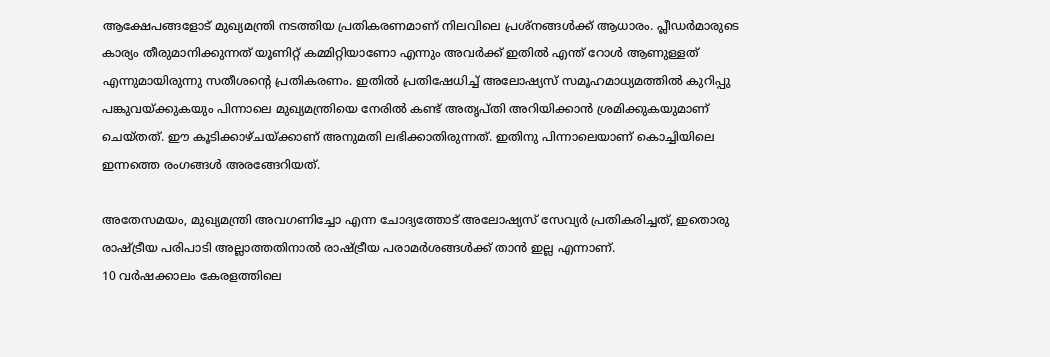ആക്ഷേപങ്ങളോട് മുഖ്യമന്ത്രി നടത്തിയ പ്രതികരണമാണ് നിലവിലെ പ്രശ്നങ്ങൾക്ക് ആധാരം. പ്ലീഡർമാരുടെ കാര്യം തീരുമാനിക്കുന്നത് യൂണിറ്റ് കമ്മിറ്റിയാണോ എന്നും അവർക്ക് ഇതിൽ എന്ത് റോൾ ആണുള്ളത് എന്നുമായിരുന്നു സതീശന്റെ പ്രതികരണം. ഇതിൽ പ്രതിഷേധിച്ച് അലോഷ്യസ് സമൂഹമാധ്യമത്തിൽ കുറിപ്പു പങ്കുവയ്ക്കുകയും പിന്നാലെ മുഖ്യമന്ത്രിയെ നേരിൽ കണ്ട് അതൃപ്തി അറിയിക്കാൻ ശ്രമിക്കുകയുമാണ് ചെയ്തത്. ഈ കൂടിക്കാഴ്ചയ്ക്കാണ് അനുമതി ലഭിക്കാതിരുന്നത്. ഇതിനു പിന്നാലെയാണ് കൊച്ചിയിലെ ഇന്നത്തെ രംഗങ്ങൾ അരങ്ങേറിയത്.

അതേസമയം, മുഖ്യമന്ത്രി അവഗണിച്ചോ എന്ന ചോദ്യത്തോട് അലോഷ്യസ് സേവ്യർ പ്രതികരിച്ചത്, ഇതൊരു രാഷ്ട്രീയ പരിപാടി അല്ലാത്തതിനാൽ രാഷ്ട്രീയ പരാമർശങ്ങൾക്ക് താൻ ഇല്ല എന്നാണ്.
10 വർഷക്കാലം കേരളത്തിലെ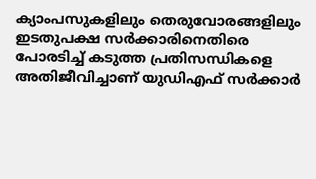ക്യാംപസുകളിലും തെരുവോരങ്ങളിലും ഇടതുപക്ഷ സർക്കാരിനെതിരെ പോരടിച്ച് കടുത്ത പ്രതിസന്ധികളെ അതിജീവിച്ചാണ് യുഡിഎഫ് സർക്കാർ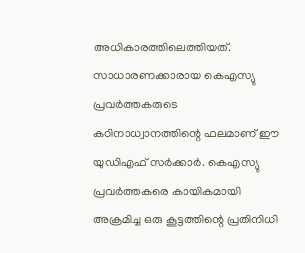അധികാരത്തിലെത്തിയത്. സാധാരണക്കാരായ കെഎസ്യു പ്രവർത്തകരുടെ കഠിനാധ്വാനത്തിന്റെ ഫലമാണ് ഈ യുഡിഎഫ് സർക്കാർ. കെഎസ്യു പ്രവർത്തകരെ കായികമായി അക്രമിച്ച ഒരു കൂട്ടത്തിന്റെ പ്രതിനിധി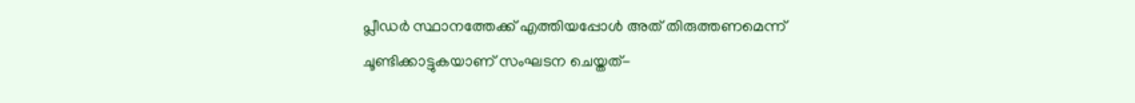പ്ലീഡർ സ്ഥാനത്തേക്ക് എത്തിയപ്പോൾ അത് തിരുത്തണമെന്ന് ചൂണ്ടിക്കാട്ടുകയാണ് സംഘടന ചെയ്തത്-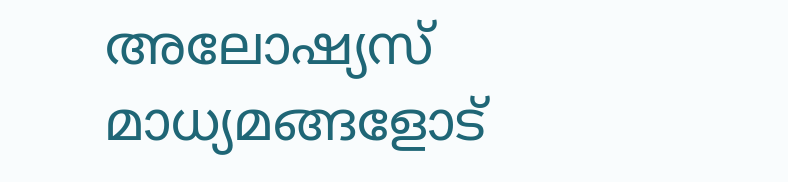അലോഷ്യസ് മാധ്യമങ്ങളോട്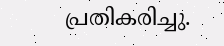പ്രതികരിച്ചു.